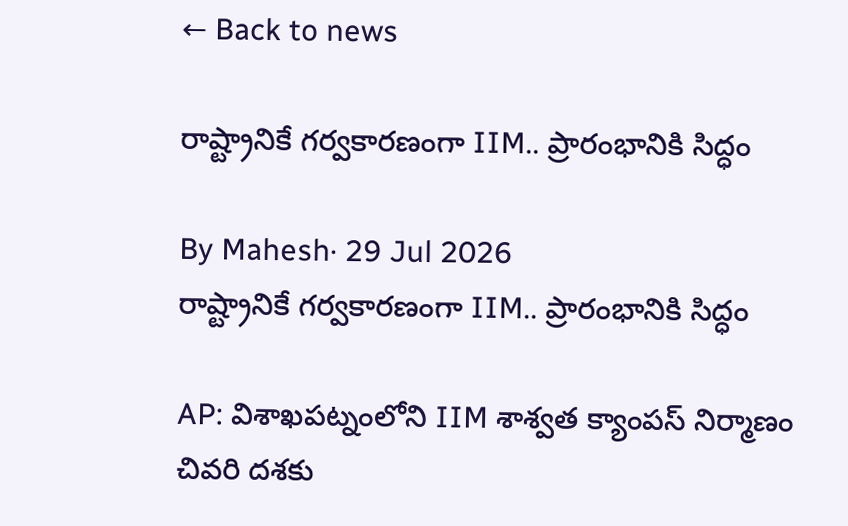← Back to news

రాష్ట్రానికే గర్వకారణంగా IIM.. ప్రారంభానికి సిద్ధం

By Mahesh· 29 Jul 2026
రాష్ట్రానికే గర్వకారణంగా IIM.. ప్రారంభానికి సిద్ధం

AP: విశాఖపట్నంలోని IIM శాశ్వత క్యాంపస్ నిర్మాణం చివరి దశకు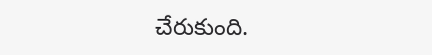చేరుకుంది.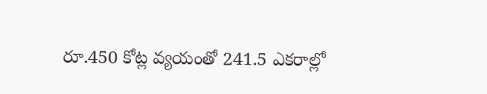రూ.450 కోట్ల వ్యయంతో 241.5 ఎకరాల్లో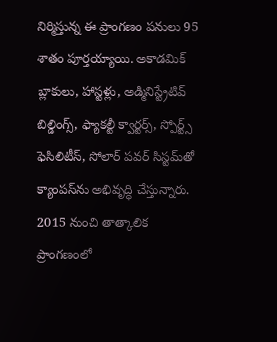నిర్మిస్తున్న ఈ ప్రాంగణం పనులు 95 శాతం పూర్తయ్యాయి. అకాడమిక్ బ్లాకులు, హాస్టళ్లు, అడ్మినిస్ట్రేటివ్ బిల్డింగ్స్, ఫ్యాకల్టీ క్వార్టర్స్, స్పోర్ట్స్ ఫెసిలిటీస్, సోలార్ పవర్ సిస్టమ్‌తో క్యాంపస్‌ను అభివృద్ధి చేస్తున్నారు. 2015 నుంచి తాత్కాలిక ప్రాంగణంలో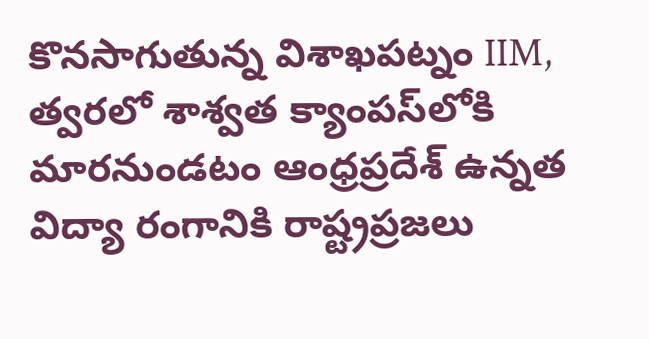కొనసాగుతున్న విశాఖపట్నం IIM, త్వరలో శాశ్వత క్యాంపస్‌లోకి మారనుండటం ఆంధ్రప్రదేశ్ ఉన్నత విద్యా రంగానికి రాష్ట్రప్రజలు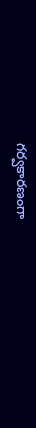గర్వకారణంగా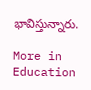భావిస్తున్నారు.

More in Education